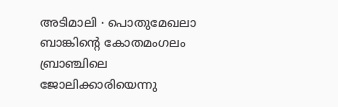അടിമാലി ∙ പൊതുമേഖലാ ബാങ്കിന്റെ കോതമംഗലം ബ്രാഞ്ചിലെ ജോലിക്കാരിയെന്നു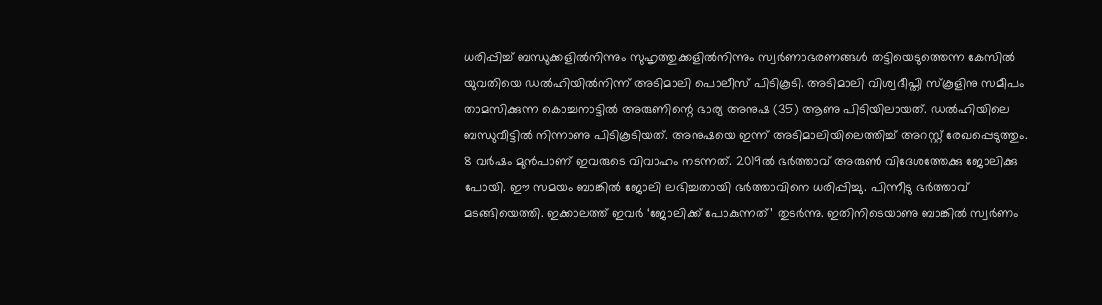ധരിപ്പിച്ച് ബന്ധുക്കളിൽനിന്നും സുഹൃത്തുക്കളിൽനിന്നും സ്വർണാഭരണങ്ങൾ തട്ടിയെടുത്തെന്ന കേസിൽ യുവതിയെ ഡൽഹിയിൽനിന്ന് അടിമാലി പൊലീസ് പിടികൂടി. അടിമാലി വിശ്വദീപ്തി സ്കൂളിനു സമീപം താമസിക്കുന്ന കൊച്ചനാട്ടിൽ അരുണിന്റെ ഭാര്യ അനുഷ (35) ആണു പിടിയിലായത്. ഡൽഹിയിലെ ബന്ധുവീട്ടിൽ നിന്നാണു പിടികൂടിയത്. അനുഷയെ ഇന്ന് അടിമാലിയിലെത്തിച്ച് അറസ്റ്റ് രേഖപ്പെടുത്തും.
8 വർഷം മുൻപാണ് ഇവരുടെ വിവാഹം നടന്നത്. 2019ൽ ഭർത്താവ് അരുൺ വിദേശത്തേക്കു ജോലിക്കു പോയി. ഈ സമയം ബാങ്കിൽ ജോലി ലഭിച്ചതായി ഭർത്താവിനെ ധരിപ്പിച്ചു. പിന്നീടു ഭർത്താവ് മടങ്ങിയെത്തി. ഇക്കാലത്ത് ഇവർ ‘ജോലിക്ക് പോകുന്നത്’ തുടർന്നു. ഇതിനിടെയാണു ബാങ്കിൽ സ്വർണം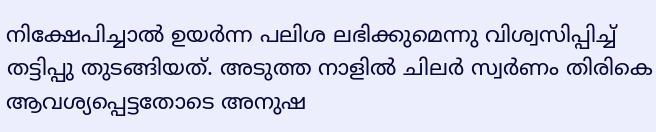നിക്ഷേപിച്ചാൽ ഉയർന്ന പലിശ ലഭിക്കുമെന്നു വിശ്വസിപ്പിച്ച് തട്ടിപ്പു തുടങ്ങിയത്. അടുത്ത നാളിൽ ചിലർ സ്വർണം തിരികെ ആവശ്യപ്പെട്ടതോടെ അനുഷ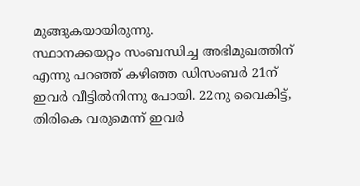മുങ്ങുകയായിരുന്നു.
സ്ഥാനക്കയറ്റം സംബന്ധിച്ച അഭിമുഖത്തിന് എന്നു പറഞ്ഞ് കഴിഞ്ഞ ഡിസംബർ 21ന് ഇവർ വീട്ടിൽനിന്നു പോയി. 22നു വൈകിട്ട്, തിരികെ വരുമെന്ന് ഇവർ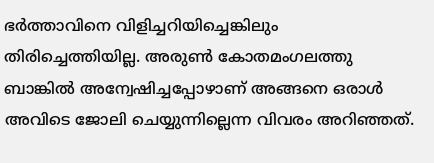ഭർത്താവിനെ വിളിച്ചറിയിച്ചെങ്കിലും തിരിച്ചെത്തിയില്ല. അരുൺ കോതമംഗലത്തു ബാങ്കിൽ അന്വേഷിച്ചപ്പോഴാണ് അങ്ങനെ ഒരാൾ അവിടെ ജോലി ചെയ്യുന്നില്ലെന്ന വിവരം അറിഞ്ഞത്.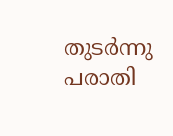തുടർന്നു പരാതി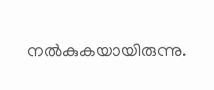നൽകുകയായിരുന്നു.